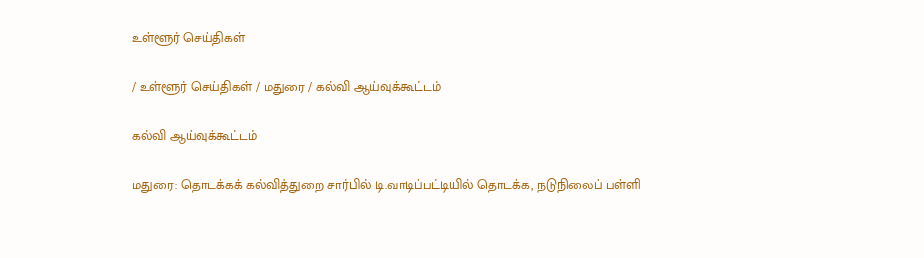உள்ளூர் செய்திகள்

/ உள்ளூர் செய்திகள் / மதுரை / கல்வி ஆய்வுக்கூட்டம்

கல்வி ஆய்வுக்கூட்டம்

மதுரை: தொடக்கக் கல்வித்துறை சார்பில் டி.வாடிப்பட்டியில் தொடக்க, நடுநிலைப் பள்ளி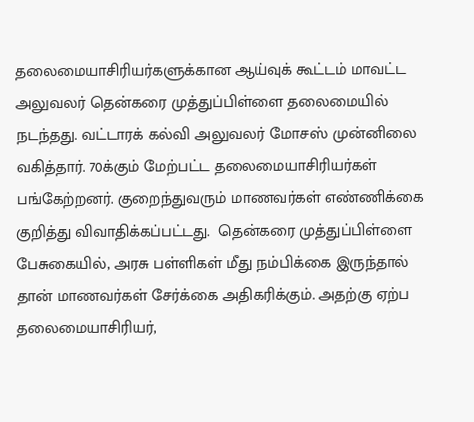தலைமையாசிரியர்களுக்கான ஆய்வுக் கூட்டம் மாவட்ட அலுவலர் தென்கரை முத்துப்பிள்ளை தலைமையில் நடந்தது. வட்டாரக் கல்வி அலுவலர் மோசஸ் முன்னிலை வகித்தார். 70க்கும் மேற்பட்ட தலைமையாசிரியர்கள் பங்கேற்றனர். குறைந்துவரும் மாணவர்கள் எண்ணிக்கை குறித்து விவாதிக்கப்பட்டது.  தென்கரை முத்துப்பிள்ளை பேசுகையில், அரசு பள்ளிகள் மீது நம்பிக்கை இருந்தால் தான் மாணவர்கள் சேர்க்கை அதிகரிக்கும். அதற்கு ஏற்ப தலைமையாசிரியர்,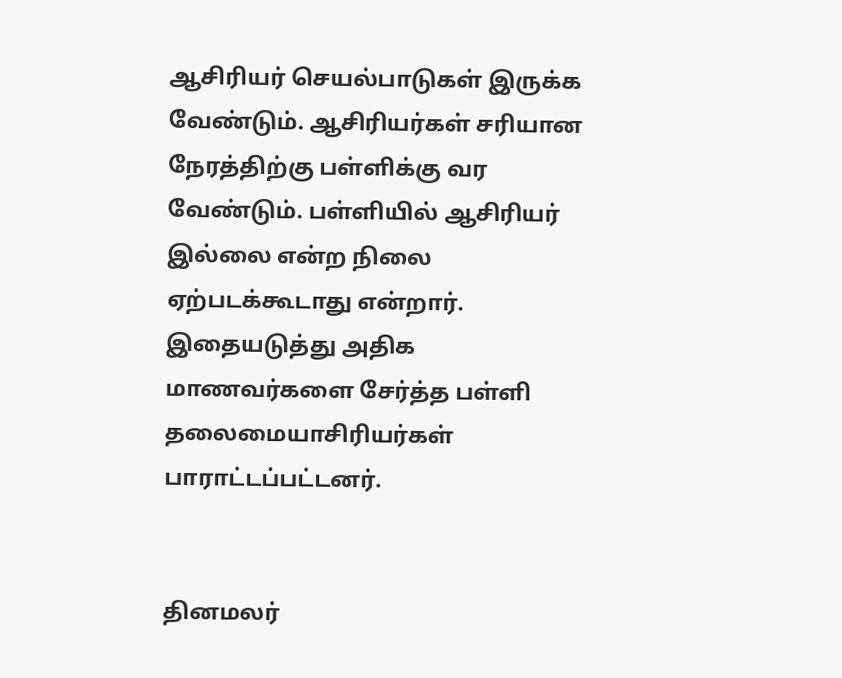ஆசிரியர் செயல்பாடுகள் இருக்க வேண்டும். ஆசிரியர்கள் சரியான நேரத்திற்கு பள்ளிக்கு வர வேண்டும். பள்ளியில் ஆசிரியர் இல்லை என்ற நிலை ஏற்படக்கூடாது என்றார். இதையடுத்து அதிக மாணவர்களை சேர்த்த பள்ளி தலைமையாசிரியர்கள் பாராட்டப்பட்டனர்.


தினமலர்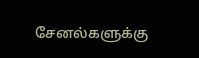சேனல்களுக்கு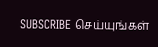SUBSCRIBE செய்யுங்கள்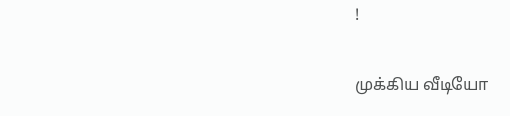!

முக்கிய வீடியோ